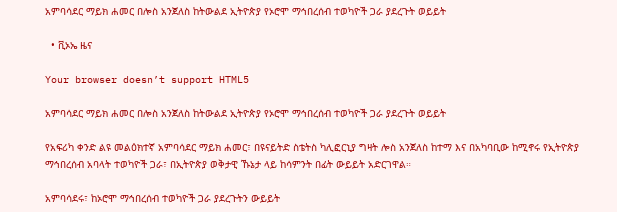አምባሳደር ማይክ ሐመር በሎስ አንጀለስ ከትውልደ ኢትዮጵያ የኦሮሞ ማኅበረሰብ ተወካዮች ጋራ ያደረጉት ወይይት

  • ቪኦኤ ዜና

Your browser doesn’t support HTML5

አምባሳደር ማይክ ሐመር በሎስ አንጀለስ ከትውልደ ኢትዮጵያ የኦሮሞ ማኅበረሰብ ተወካዮች ጋራ ያደረጉት ወይይት

የአፍሪካ ቀንድ ልዩ መልዕክተኛ አምባሳደር ማይክ ሐመር፣ በዩናይትድ ስቴትስ ካሊፎርኒያ ግዛት ሎስ አንጀለስ ከተማ እና በአካባቢው ከሚኖሩ የኢትዮጵያ ማኅበረሰብ አባላት ተወካዮች ጋራ፣ በኢትዮጵያ ወቅታዊ ኹኔታ ላይ ከሳምንት በፊት ውይይት አድርገዋል።

አምባሳደሩ፣ ከኦሮሞ ማኅበረሰብ ተወካዮች ጋራ ያደረጉትን ውይይት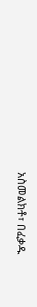አስመልክቶ፣ በፈቃዱ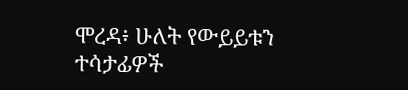ሞረዳ፥ ሁለት የውይይቱን ተሳታፊዎች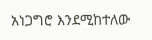አነጋግሮ እንደሚከተለው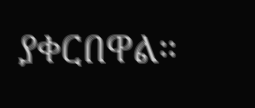ያቀርበዋል።